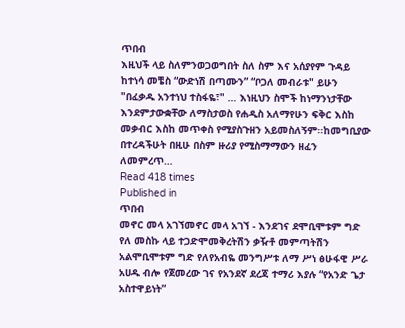ጥበብ
እዚህች ላይ ስለምንወጋወግበት ስለ ስም እና አሰያየም ጉዳይ ከተነሳ መቼስ “ውድነሽ በጣሙን” “ቦጋለ መብራቱ" ይሁን "በፈቃዱ አንተነህ ተስፋዬ፣" … እነዚህን ስሞች ከነማንነታቸው እንደምታውቋቸው ለማስታወስ የሐዲስ አለማየሁን ፍቅር እስከ መቃብር እስከ መጥቀስ የሚያስጉዘን አይመስለኝም፡፡ከመግቢያው በተረዳችሁት በዚሁ በስም ዙሪያ የሚስማማውን ዘፈን ለመምረጥ…
Read 418 times
Published in
ጥበብ
መኖር መላ አገኘመኖር መላ አገኘ - እንደገና ደሞቢሞቱም ግድ የለ መስኩ ላይ ተጋድሞመቅረትሽን ቃዥቶ መምጣትሽን አልሞቢሞቱም ግድ የለየአብዬ መንግሥቱ ለማ ሥነ ፅሁፋዊ ሥራ አሀዱ ብሎ የጀመረው ገና የአንደኛ ደረጃ ተማሪ እያሉ “የአንድ ጌታ አስተዋይነት”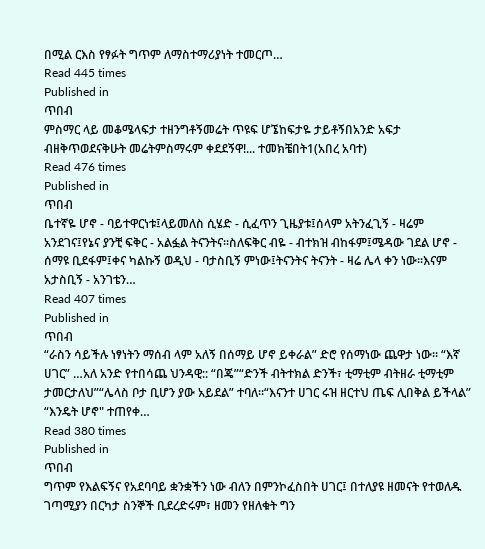በሚል ርእስ የፃፉት ግጥም ለማስተማሪያነት ተመርጦ…
Read 445 times
Published in
ጥበብ
ምስማር ላይ መቆሜላፍታ ተዘንግቶኝመሬት ጥዩፍ ሆኜከፍታዬ ታይቶኝበአንድ አፍታ ብዘቅጥወደናቅሁት መሬትምስማሩም ቀደደኝዋ!... ተመክቼበት1(አበረ አባተ)
Read 476 times
Published in
ጥበብ
ቤተኛዬ ሆኖ - ባይተዋርነቱ፤ላይመለስ ሲሄድ - ሲፈጥን ጊዜያቱ፤ሰላም አትንፈጊኝ - ዛሬም አንደገና፤የኔና ያንቺ ፍቅር - አልፏል ትናንትና፡፡ስለፍቅር ብዬ - ብተክዝ ብከፋም፤ሜዳው ገደል ሆኖ - ሰማዩ ቢደፋም፤ቀና ካልኩኝ ወዲህ - ባታስቢኝ ምነው፤ትናንትና ትናንት - ዛሬ ሌላ ቀን ነው፡፡እናም አታስቢኝ - አንገቴን…
Read 407 times
Published in
ጥበብ
“ራስን ሳይችሉ ነፃነትን ማሰብ ላም አለኝ በሰማይ ሆኖ ይቀራል” ድሮ የሰማነው ጨዋታ ነው፡፡ “እኛ ሀገር” …አለ አንድ የተበሳጨ ህንዳዊ:: “በጄ”“ድንች ብትተክል ድንች፣ ቲማቲም ብትዘራ ቲማቲም ታመርታለህ”“ሌላስ ቦታ ቢሆን ያው አይደል” ተባለ።“እናንተ ሀገር ሩዝ ዘርተህ ጤፍ ሊበቅል ይችላል” “እንዴት ሆኖ" ተጠየቀ…
Read 380 times
Published in
ጥበብ
ግጥም የእልፍኝና የአደባባይ ቋንቋችን ነው ብለን በምንኮፈስበት ሀገር፤ በተለያዩ ዘመናት የተወለዱ ገጣሚያን በርካታ ስንኞች ቢደረድሩም፣ ዘመን የዘለቁት ግን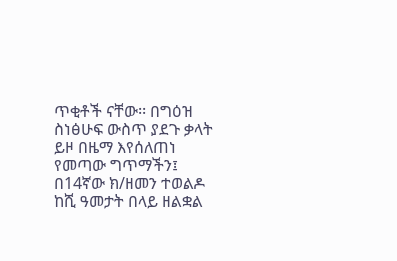ጥቂቶች ናቸው፡፡ በግዕዝ ስነፅሁፍ ውስጥ ያደጉ ቃላት ይዞ በዜማ እየሰለጠነ የመጣው ግጥማችን፤ በ14ኛው ክ/ዘመን ተወልዶ ከሺ ዓመታት በላይ ዘልቋል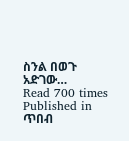ስንል በወጉ አድገው…
Read 700 times
Published in
ጥበብ